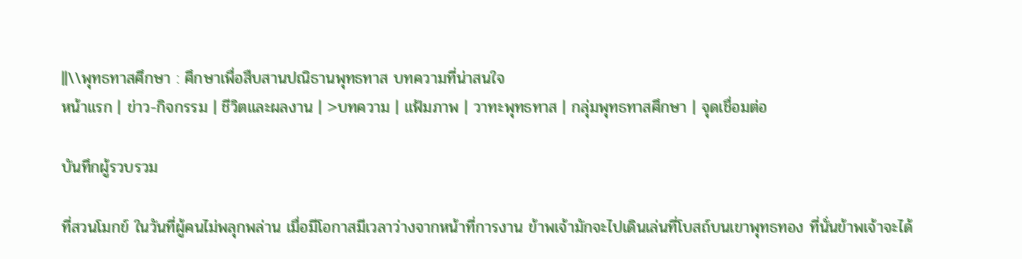||\\พุทธทาสศึกษา : ศึกษาเพื่อสืบสานปณิธานพุทธทาส บทความที่น่าสนใจ
หน้าแรก | ข่าว-กิจกรรม | ชีวิตและผลงาน | >บทความ | แฟ้มภาพ | วาทะพุทธทาส | กลุ่มพุทธทาสศึกษา | จุดเชื่อมต่อ

บันทึกผู้รวบรวม

ที่สวนโมกข์ ในวันที่ผู้คนไม่พลุกพล่าน เมื่อมีโอกาสมีเวลาว่างจากหน้าที่การงาน ข้าพเจ้ามักจะไปเดินเล่นที่โบสถ์บนเขาพุทธทอง ที่นั่นข้าพเจ้าจะได้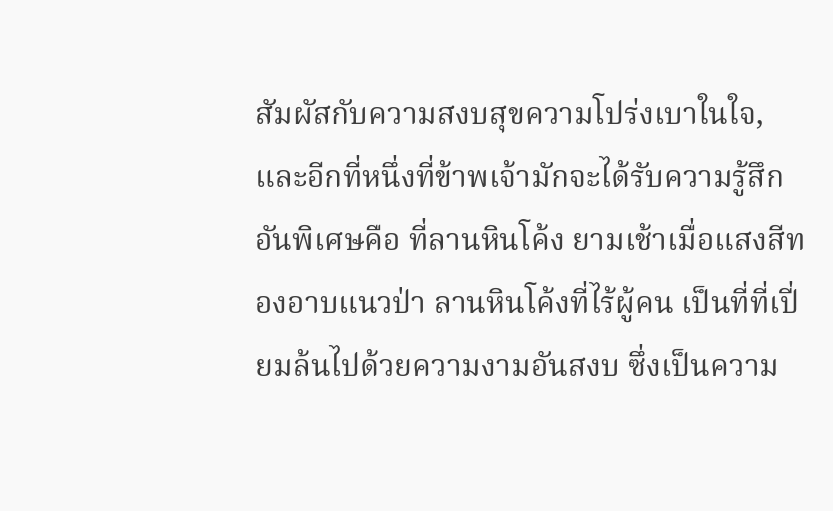สัมผัสกับความสงบสุขความโปร่งเบาในใจ, และอีกที่หนึ่งที่ข้าพเจ้ามักจะได้รับความรู้สึกอันพิเศษคือ ที่ลานหินโค้ง ยามเช้าเมื่อแสงสีทองอาบแนวป่า ลานหินโค้งที่ไร้ผู้คน เป็นที่ที่เปี่ยมล้นไปด้วยความงามอันสงบ ซึ่งเป็นความ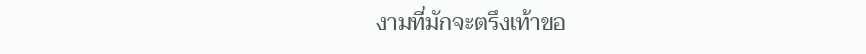งามที่มักจะตรึงเท้าขอ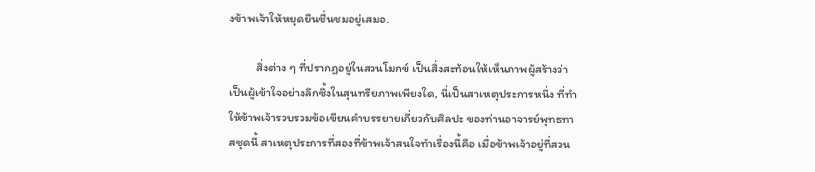งข้าพเจ้าให้หยุดยืนชื่นชมอยู่เสมอ.

          สิ่งต่าง ๆ ที่ปรากฏอยู่ในสวนโมกข์ เป็นสิ่งสะท้อนให้เห็นภาพผู้สร้างว่า เป็นผู้เข้าใจอย่างลึกซึ้งในสุนทรียภาพเพียงใด, นี่เป็นสาเหตุประการหนึ่ง ที่ทำให้ข้าพเจ้ารวบรวมข้อเขียนคำบรรยายเกี่ยวกับศิลปะ ของท่านอาจารย์พุทธทาสชุดนี้ สาเหตุประการที่สองที่ข้าพเจ้าสนใจทำเรื่องนี้คือ เมื่อข้าพเจ้าอยู่ที่สวน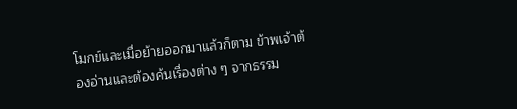โมกข์และเมื่อย้ายออกมาแล้วก็ตาม ข้าพเจ้าต้องอ่านและต้องค้นเรื่องต่าง ๆ จากธรรม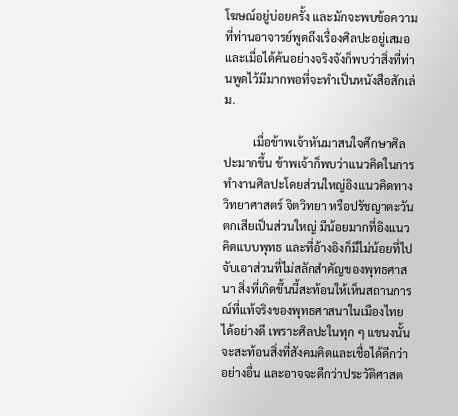โฆษณ์อยู่บ่อยครั้ง และมักจะพบข้อความที่ท่านอาจารย์พูดถึงเรื่องศิลปะอยู่เสมอ และเมื่อได้ค้นอย่างจริงจังก็พบว่าสิ่งที่ท่านพูดไว้มีมากพอที่จะทำเป็นหนังสือสักเล่ม.

          เมื่อข้าพเจ้าหันมาสนใจศึกษาศิลปะมากขึ้น ข้าพเจ้าก็พบว่าแนวคิดในการทำงานศิลปะโดยส่วนใหญ่อิงแนวคิดทางวิทยาศาสตร์ จิตวิทยา หรือปรัชญาตะวันตกเสียเป็นส่วนใหญ่ มีน้อยมากที่อิงแนวคิดแบบพุทธ และที่อ้างอิงก็มีไม่น้อยที่ไปจับเอาส่วนที่ไม่สลักสำคัญของพุทธศาสนา สิ่งที่เกิดขึ้นนี้สะท้อนให้เห็นสถานการณ์ที่แท้จริงของพุทธศาสนาในเมืองไทยได้อย่างดี เพราะศิลปะในทุก ๆ แขนงนั้น จะสะท้อนสิ่งที่สังคมคิดและเชื่อได้ดีกว่าอย่างอื่น และอาจจะดีกว่าประวัติศาสต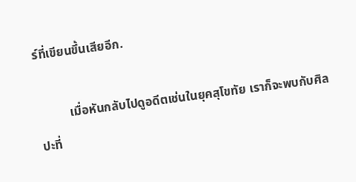ร์ที่เขียนขึ้นเสียอีก.

          เมื่อหันกลับไปดูอดีตเช่นในยุคสุโขทัย เราก็จะพบกับศิลปะที่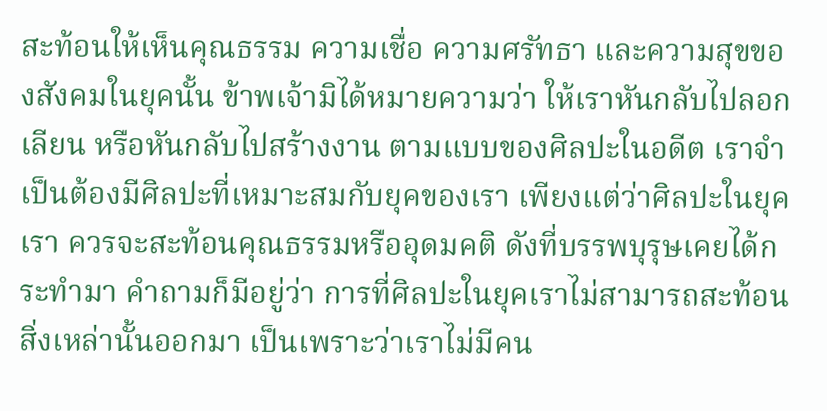สะท้อนให้เห็นคุณธรรม ความเชื่อ ความศรัทธา และความสุขของสังคมในยุคนั้น ข้าพเจ้ามิได้หมายความว่า ให้เราหันกลับไปลอกเลียน หรือหันกลับไปสร้างงาน ตามแบบของศิลปะในอดีต เราจำเป็นต้องมีศิลปะที่เหมาะสมกับยุคของเรา เพียงแต่ว่าศิลปะในยุคเรา ควรจะสะท้อนคุณธรรมหรืออุดมคติ ดังที่บรรพบุรุษเคยได้กระทำมา คำถามก็มีอยู่ว่า การที่ศิลปะในยุคเราไม่สามารถสะท้อนสิ่งเหล่านั้นออกมา เป็นเพราะว่าเราไม่มีคน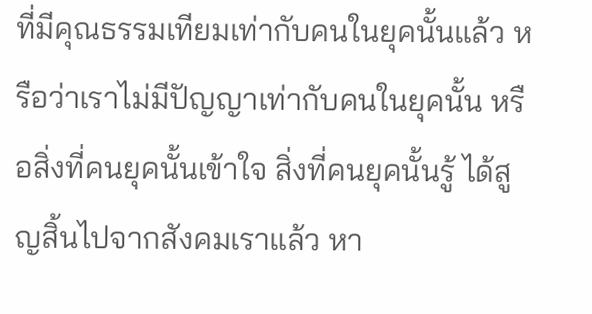ที่มีคุณธรรมเทียมเท่ากับคนในยุคนั้นแล้ว หรือว่าเราไม่มีปัญญาเท่ากับคนในยุคนั้น หรือสิ่งที่คนยุคนั้นเข้าใจ สิ่งที่คนยุคนั้นรู้ ได้สูญสิ้นไปจากสังคมเราแล้ว หา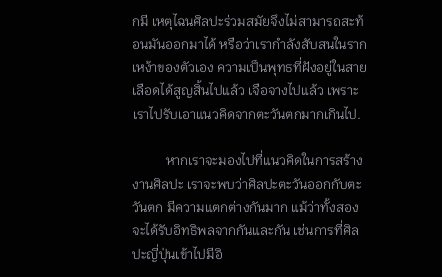กมี เหตุไฉนศิลปะร่วมสมัยจึงไม่สามารถสะท้อนมันออกมาได้ หรือว่าเรากำลังสับสนในรากเหง้าของตัวเอง ความเป็นพุทธที่ฝังอยู่ในสายเลือดได้สูญสิ้นไปแล้ว เจือจางไปแล้ว เพราะเราไปรับเอาแนวคิดจากตะวันตกมากเกินไป.

          หากเราจะมองไปที่แนวคิดในการสร้างงานศิลปะ เราจะพบว่าศิลปะตะวันออกกับตะวันตก มีความแตกต่างกันมาก แม้ว่าทั้งสองจะได้รับอิทธิพลจากกันและกัน เช่นการที่ศิลปะญี่ปุ่นเข้าไปมีอิ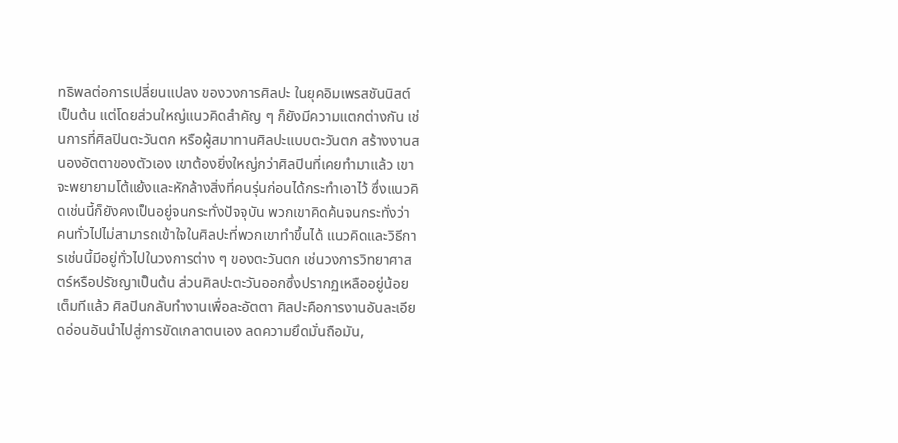ทธิพลต่อการเปลี่ยนแปลง ของวงการศิลปะ ในยุคอิมเพรสชันนิสต์เป็นต้น แต่โดยส่วนใหญ่แนวคิดสำคัญ ๆ ก็ยังมีความแตกต่างกัน เช่นการที่ศิลปินตะวันตก หรือผู้สมาทานศิลปะแบบตะวันตก สร้างงานสนองอัตตาของตัวเอง เขาต้องยิ่งใหญ่กว่าศิลปินที่เคยทำมาแล้ว เขาจะพยายามโต้แย้งและหักล้างสิ่งที่คนรุ่นก่อนได้กระทำเอาไว้ ซึ่งแนวคิดเช่นนี้ก็ยังคงเป็นอยู่จนกระทั่งปัจจุบัน พวกเขาคิดค้นจนกระทั่งว่า คนทั่วไปไม่สามารถเข้าใจในศิลปะที่พวกเขาทำขึ้นได้ แนวคิดและวิธีการเช่นนี้มีอยู่ทั่วไปในวงการต่าง ๆ ของตะวันตก เช่นวงการวิทยาศาสตร์หรือปรัชญาเป็นต้น ส่วนศิลปะตะวันออกซึ่งปรากฏเหลืออยู่น้อยเต็มทีแล้ว ศิลปินกลับทำงานเพื่อละอัตตา ศิลปะคือการงานอันละเอียดอ่อนอันนำไปสู่การขัดเกลาตนเอง ลดความยึดมั่นถือมัน,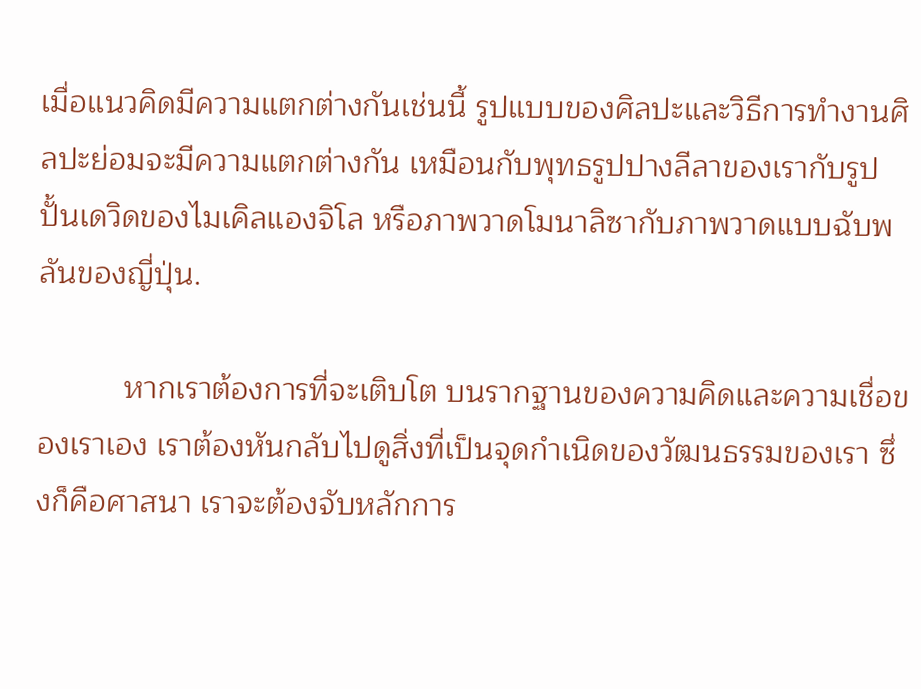เมื่อแนวคิดมีความแตกต่างกันเช่นนี้ รูปแบบของศิลปะและวิธีการทำงานศิลปะย่อมจะมีความแตกต่างกัน เหมือนกับพุทธรูปปางลีลาของเรากับรูปปั้นเดวิดของไมเคิลแองจิโล หรือภาพวาดโมนาลิซากับภาพวาดแบบฉับพลันของญี่ปุ่น.

          หากเราต้องการที่จะเติบโต บนรากฐานของความคิดและความเชื่อของเราเอง เราต้องหันกลับไปดูสิ่งที่เป็นจุดกำเนิดของวัฒนธรรมของเรา ซึ่งก็คือศาสนา เราจะต้องจับหลักการ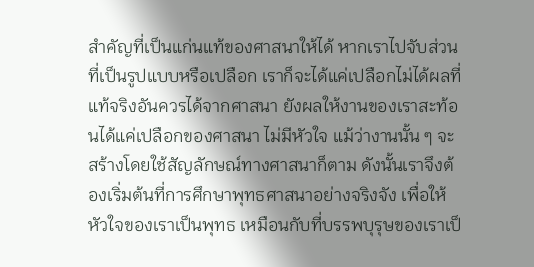สำคัญที่เป็นแก่นแท้ของศาสนาให้ได้ หากเราไปจับส่วนที่เป็นรูปแบบหรือเปลือก เราก็จะได้แค่เปลือกไม่ได้ผลที่แท้จริงอันควรได้จากศาสนา ยังผลให้งานของเราสะท้อนได้แค่เปลือกของศาสนา ไม่มีหัวใจ แม้ว่างานนั้น ๆ จะสร้างโดยใช้สัญลักษณ์ทางศาสนาก็ตาม ดังนั้นเราจึงต้องเริ่มต้นที่การศึกษาพุทธศาสนาอย่างจริงจัง เพื่อให้หัวใจของเราเป็นพุทธ เหมือนกับที่บรรพบุรุษของเราเป็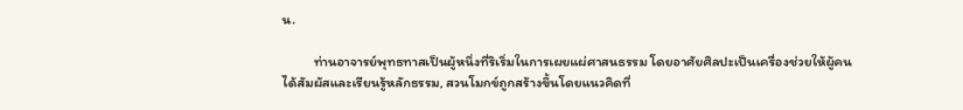น.

          ท่านอาจารย์พุทธทาสเป็นผู้หนึ่งที่ริเริ่มในการเผยแผ่ศาสนธรรม โดยอาศัยศิลปะเป็นเครื่องช่วยให้ผู้คนได้สัมผัสและเรียนรู้หลักธรรม, สวนโมกข์ถูกสร้างขึ้นโดยแนวคิดที่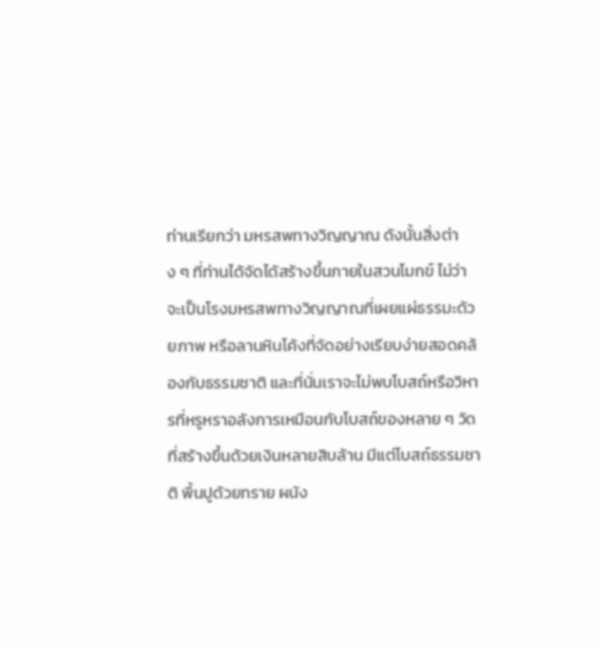ท่านเรียกว่า มหรสพทางวิญญาณ ดังนั้นสิ่งต่าง ๆ ที่ท่านได้จัดได้สร้างขึ้นภายในสวนโมกข์ ไม่ว่าจะเป็นโรงมหรสพทางวิญญาณที่เผยแผ่ธรรมะด้วยภาพ หรือลานหินโค้งที่จัดอย่างเรียบง่ายสอดคล้องกับธรรมชาติ และที่นั่นเราจะไม่พบโบสถ์หรือวิหารที่หรูหราอลังการเหมือนกับโบสถ์ของหลาย ๆ วัดที่สร้างขึ้นด้วยเงินหลายสิบล้าน มีแต่โบสถ์ธรรมชาติ พื้นปูด้วยทราย ผนัง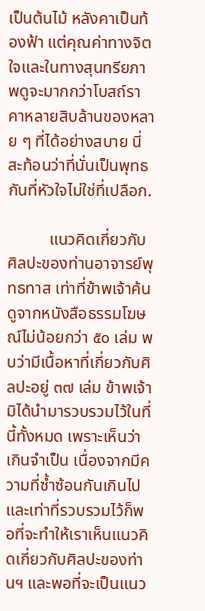เป็นต้นไม้ หลังคาเป็นท้องฟ้า แต่คุณค่าทางจิตใจและในทางสุนทรียภาพดูจะมากกว่าโบสถ์ราคาหลายสิบล้านของหลาย ๆ ที่ได้อย่างสบาย นี่สะท้อนว่าที่นั่นเป็นพุทธกันที่หัวใจไม่ใช่ที่เปลือก.

          แนวคิดเกี่ยวกับศิลปะของท่านอาจารย์พุทธทาส เท่าที่ข้าพเจ้าค้นดูจากหนังสือธรรมโฆษณ์ไม่น้อยกว่า ๕๐ เล่ม พบว่ามีเนื้อหาที่เกี่ยวกับศิลปะอยู่ ๓๗ เล่ม ข้าพเจ้ามิได้นำมารวบรวมไว้ในที่นี้ทั้งหมด เพราะเห็นว่าเกินจำเป็น เนื่องจากมีความที่ซ้ำซ้อนกันเกินไป และเท่าที่รวบรวมไว้ก็พอที่จะทำให้เราเห็นแนวคิดเกี่ยวกับศิลปะของท่านฯ และพอที่จะเป็นแนว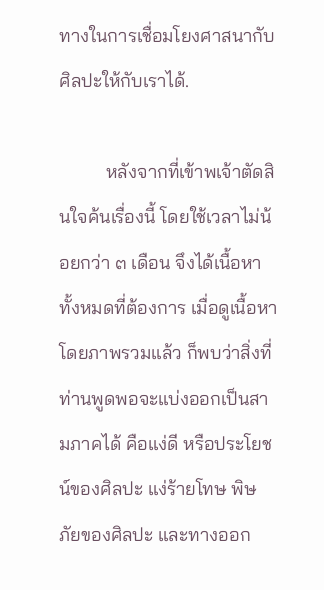ทางในการเชื่อมโยงศาสนากับศิลปะให้กับเราได้.

          หลังจากที่เข้าพเจ้าตัดสินใจค้นเรื่องนี้ โดยใช้เวลาไม่น้อยกว่า ๓ เดือน จึงได้เนื้อหาทั้งหมดที่ต้องการ เมื่อดูเนื้อหาโดยภาพรวมแล้ว ก็พบว่าสิ่งที่ท่านพูดพอจะแบ่งออกเป็นสามภาคได้ คือแง่ดี หรือประโยชน์ของศิลปะ แง่ร้ายโทษ พิษภัยของศิลปะ และทางออก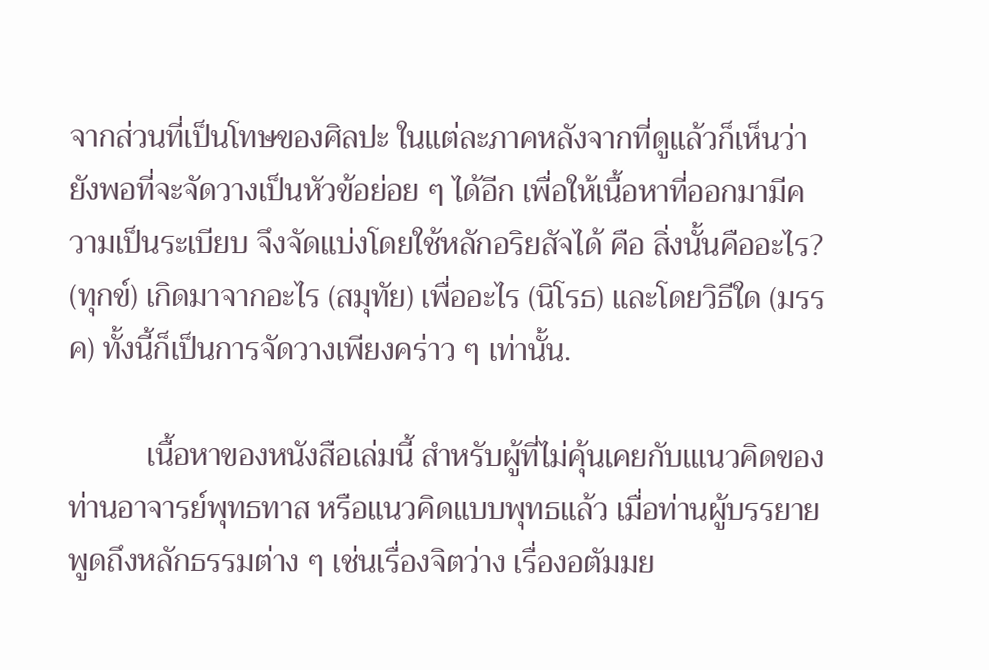จากส่วนที่เป็นโทษของศิลปะ ในแต่ละภาคหลังจากที่ดูแล้วก็เห็นว่ายังพอที่จะจัดวางเป็นหัวข้อย่อย ๆ ได้อีก เพื่อให้เนื้อหาที่ออกมามีความเป็นระเบียบ จึงจัดแบ่งโดยใช้หลักอริยสัจได้ คือ สิ่งนั้นคืออะไร? (ทุกข์) เกิดมาจากอะไร (สมุทัย) เพื่ออะไร (นิโรธ) และโดยวิธีใด (มรรค) ทั้งนี้ก็เป็นการจัดวางเพียงคร่าว ๆ เท่านั้น.

          เนื้อหาของหนังสือเล่มนี้ สำหรับผู้ที่ไม่คุ้นเคยกับเแนวคิดของท่านอาจารย์พุทธทาส หรือแนวคิดแบบพุทธแล้ว เมื่อท่านผู้บรรยายพูดถึงหลักธรรมต่าง ๆ เช่นเรื่องจิตว่าง เรื่องอตัมมย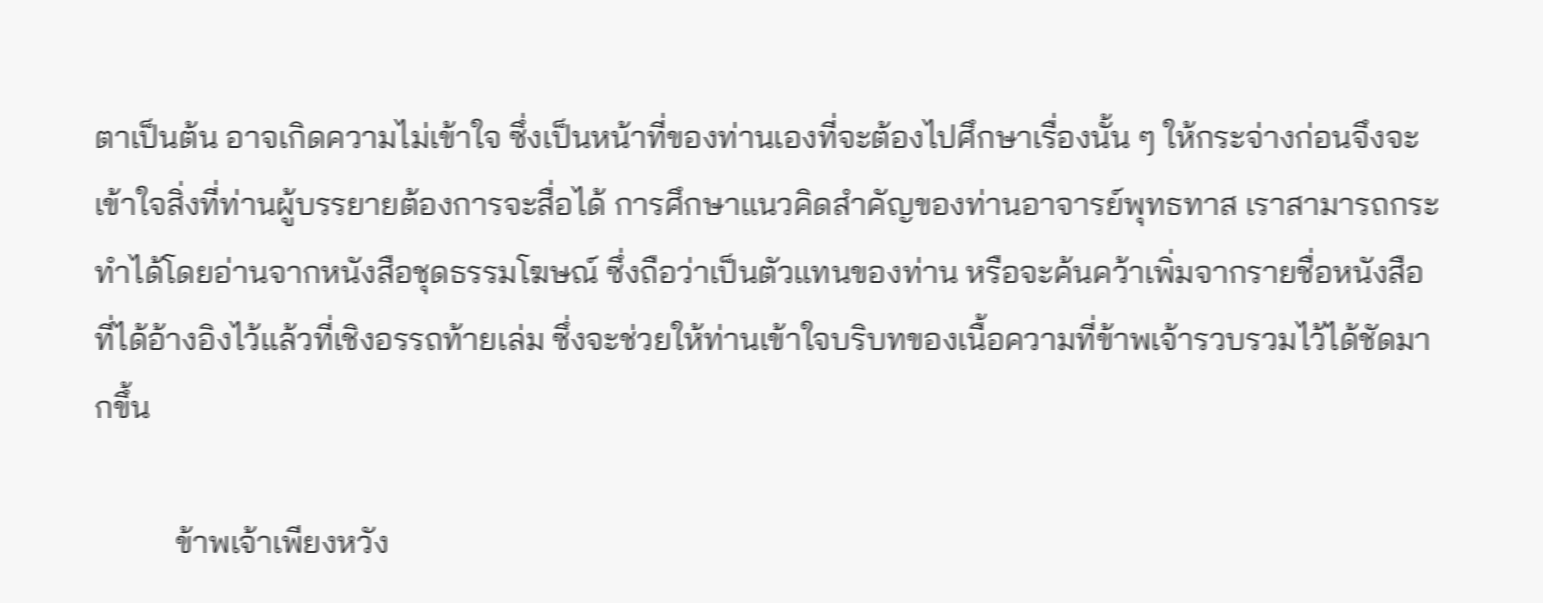ตาเป็นต้น อาจเกิดความไม่เข้าใจ ซึ่งเป็นหน้าที่ของท่านเองที่จะต้องไปศึกษาเรื่องนั้น ๆ ให้กระจ่างก่อนจึงจะเข้าใจสิ่งที่ท่านผู้บรรยายต้องการจะสื่อได้ การศึกษาแนวคิดสำคัญของท่านอาจารย์พุทธทาส เราสามารถกระทำได้โดยอ่านจากหนังสือชุดธรรมโฆษณ์ ซึ่งถือว่าเป็นตัวแทนของท่าน หรือจะค้นคว้าเพิ่มจากรายชื่อหนังสือที่ได้อ้างอิงไว้แล้วที่เชิงอรรถท้ายเล่ม ซึ่งจะช่วยให้ท่านเข้าใจบริบทของเนื้อความที่ข้าพเจ้ารวบรวมไว้ได้ชัดมากขึ้น

          ข้าพเจ้าเพียงหวัง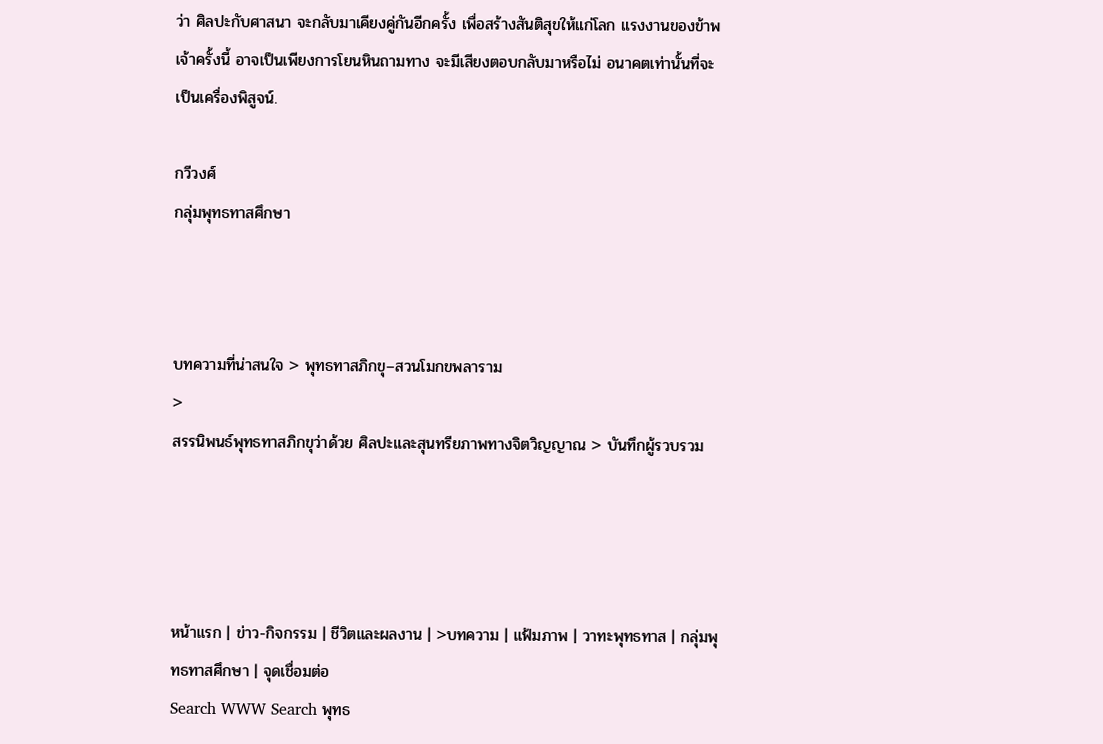ว่า ศิลปะกับศาสนา จะกลับมาเคียงคู่กันอีกครั้ง เพื่อสร้างสันติสุขให้แก่โลก แรงงานของข้าพเจ้าครั้งนี้ อาจเป็นเพียงการโยนหินถามทาง จะมีเสียงตอบกลับมาหรือไม่ อนาคตเท่านั้นที่จะเป็นเครื่องพิสูจน์.

กวีวงศ์
กลุ่มพุทธทาสศึกษา



บทความที่น่าสนใจ > พุทธทาสภิกขุ–สวนโมกขพลาราม
>
สรรนิพนธ์พุทธทาสภิกขุว่าด้วย ศิลปะและสุนทรียภาพทางจิตวิญญาณ > บันทึกผู้รวบรวม




หน้าแรก | ข่าว-กิจกรรม | ชีวิตและผลงาน | >บทความ | แฟ้มภาพ | วาทะพุทธทาส | กลุ่มพุทธทาสศึกษา | จุดเชื่อมต่อ
Search WWW Search พุทธ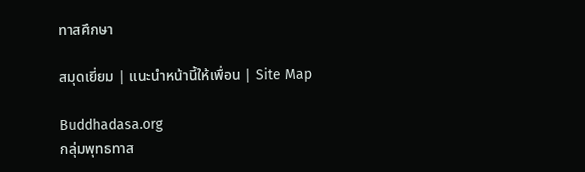ทาสศึกษา

สมุดเยี่ยม | แนะนำหน้านี้ให้เพื่อน | Site Map

Buddhadasa.org
กลุ่มพุทธทาส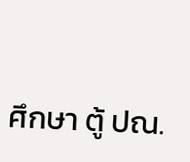ศึกษา ตู้ ปณ.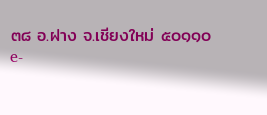๓๘ อ.ฝาง จ.เชียงใหม่ ๕๐๑๑๐
e-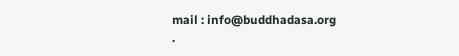mail : info@buddhadasa.org
.